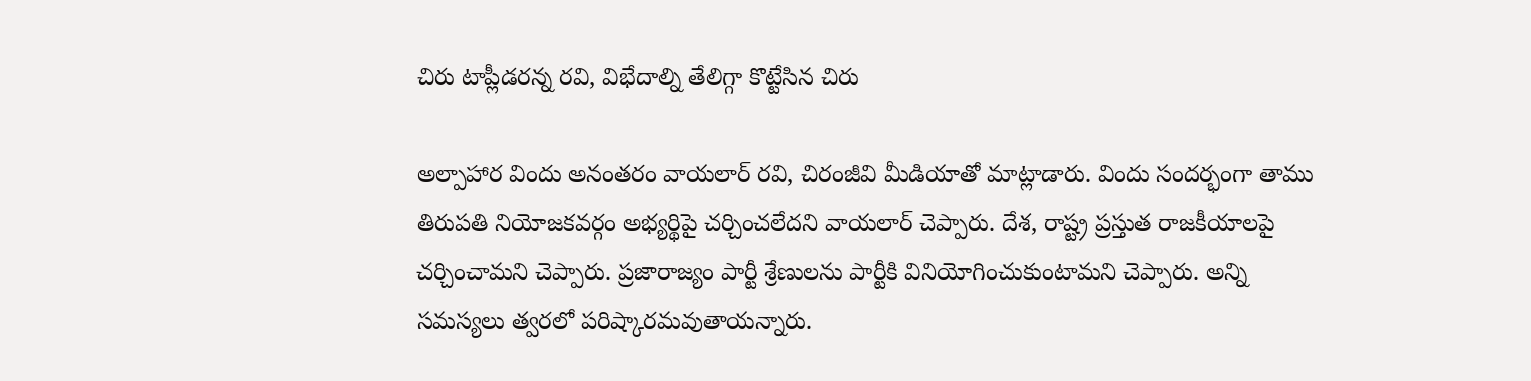చిరు టాప్లీడరన్న రవి, విభేదాల్ని తేలిగ్గా కొట్టేసిన చిరు

అల్పాహార విందు అనంతరం వాయలార్ రవి, చిరంజీవి మీడియాతో మాట్లాడారు. విందు సందర్భంగా తాము తిరుపతి నియోజకవర్గం అభ్యర్థిపై చర్చించలేదని వాయలార్ చెప్పారు. దేశ, రాష్ట్ర ప్రస్తుత రాజకీయాలపై చర్చించామని చెప్పారు. ప్రజారాజ్యం పార్టీ శ్రేణులను పార్టీకి వినియోగించుకుంటామని చెప్పారు. అన్ని సమస్యలు త్వరలో పరిష్కారమవుతాయన్నారు.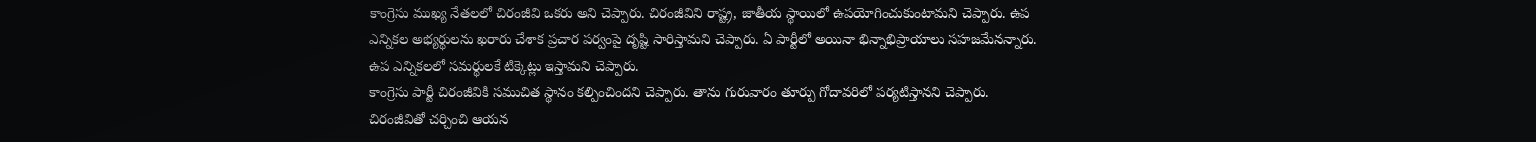కాంగ్రెసు ముఖ్య నేతలలో చిరంజీవి ఒకరు అని చెప్పారు. చిరంజీవిని రాష్ట్ర, జాతీయ స్థాయిలో ఉపయోగించుకుంటామని చెప్పారు. ఉప ఎన్నికల అభ్యర్థులను ఖరారు చేశాక ప్రచార పర్వంపై దృష్టి సారిస్తామని చెప్పారు. ఏ పార్టీలో అయినా భిన్నాభిప్రాయాలు సహజమేనన్నారు. ఉప ఎన్నికలలో సమర్థులకే టిక్కెట్లు ఇస్తామని చెప్పారు.
కాంగ్రెసు పార్టీ చిరంజీవికి సముచిత స్థానం కల్పించిందని చెప్పారు. తాను గురువారం తూర్పు గోదావరిలో పర్యటిస్తానని చెప్పారు. చిరంజీవితో చర్చించి ఆయన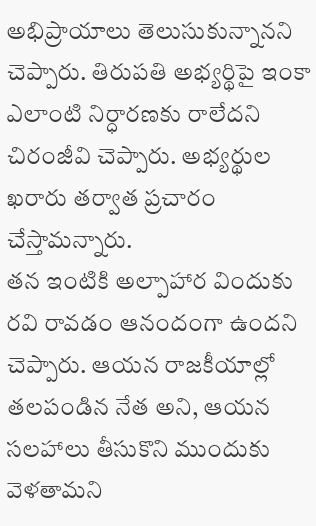అభిప్రాయాలు తెలుసుకున్నానని చెప్పారు. తిరుపతి అభ్యర్థిపై ఇంకా ఎలాంటి నిర్ధారణకు రాలేదని చిరంజీవి చెప్పారు. అభ్యర్థుల ఖరారు తర్వాత ప్రచారం చేస్తామన్నారు.
తన ఇంటికి అల్పాహార విందుకు రవి రావడం ఆనందంగా ఉందని చెప్పారు. ఆయన రాజకీయాల్లో తలపండిన నేత అని, ఆయన సలహాలు తీసుకొని ముందుకు వెళతామని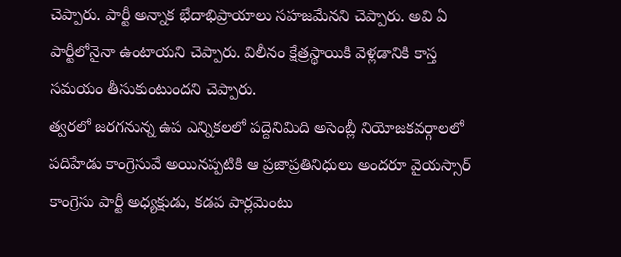చెప్పారు. పార్టీ అన్నాక భేదాభిప్రాయాలు సహజమేనని చెప్పారు. అవి ఏ పార్టీలోనైనా ఉంటాయని చెప్పారు. విలీనం క్షేత్రస్థాయికి వెళ్లడానికి కాస్త సమయం తీసుకుంటుందని చెప్పారు.
త్వరలో జరగనున్న ఉప ఎన్నికలలో పద్దెనిమిది అసెంబ్లీ నియోజకవర్గాలలో పదిహేడు కాంగ్రెసువే అయినప్పటికి ఆ ప్రజాప్రతినిధులు అందరూ వైయస్సార్ కాంగ్రెసు పార్టీ అధ్యక్షుడు, కడప పార్లమెంటు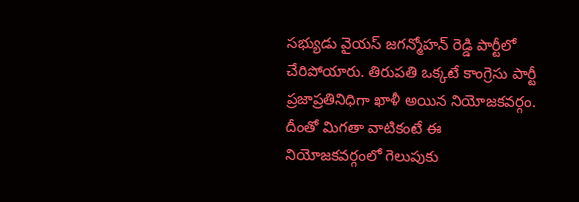సభ్యుడు వైయస్ జగన్మోహన్ రెడ్డి పార్టీలో చేరిపోయారు. తిరుపతి ఒక్కటే కాంగ్రెసు పార్టీ ప్రజాప్రతినిధిగా ఖాళీ అయిన నియోజకవర్గం. దీంతో మిగతా వాటికంటే ఈ నియోజకవర్గంలో గెలుపుకు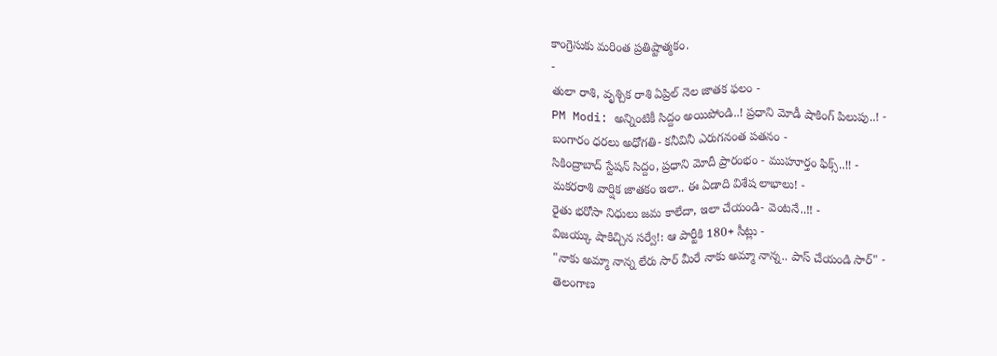కాంగ్రెసుకు మరింత ప్రతిష్టాత్మకం.
-
తులా రాశి, వృశ్చిక రాశి ఏప్రిల్ నెల జాతక ఫలం -
PM Modi: అన్నింటికీ సిద్దం అయిపోండి..! ప్రధాని మోడీ షాకింగ్ పిలుపు..! -
బంగారం ధరలు అధోగతి- కనీవినీ ఎరుగనంత పతనం -
సికింద్రాబాద్ స్టేషన్ సిద్దం, ప్రధాని మోదీ ప్రారంభం - ముహూర్తం ఫిక్స్..!! -
మకరరాశి వార్షిక జాతకం ఇలా.. ఈ ఏడాది విశేష లాభాలు! -
రైతు భరోసా నిధులు జమ కాలేదా, ఇలా చేయండి- వెంటనే..!! -
విజయ్కు షాకిచ్చిన సర్వే!: ఆ పార్టీకి 180+ సీట్లు -
"నాకు అమ్మా నాన్న లేరు సార్ మీరే నాకు అమ్మా నాన్న.. పాస్ చేయండి సార్" -
తెలంగాణ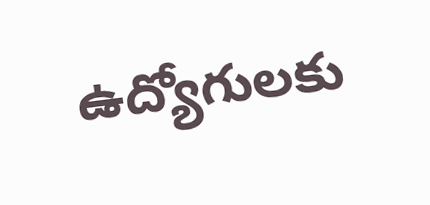ఉద్యోగులకు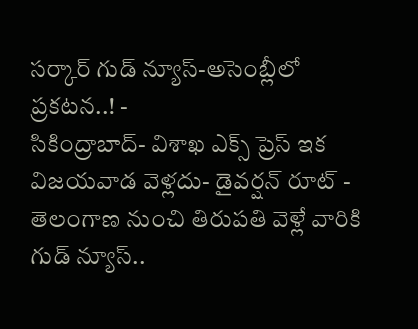సర్కార్ గుడ్ న్యూస్-అసెంబ్లీలో ప్రకటన..! -
సికింద్రాబాద్- విశాఖ ఎక్స్ ప్రెస్ ఇక విజయవాడ వెళ్లదు- డైవర్షన్ రూట్ -
తెలంగాణ నుంచి తిరుపతి వెళ్లే వారికి గుడ్ న్యూస్..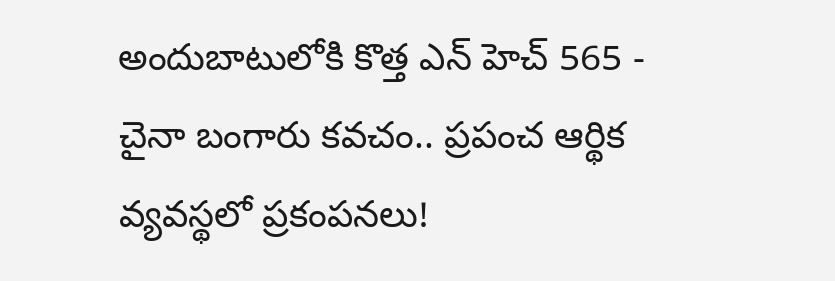అందుబాటులోకి కొత్త ఎన్ హెచ్ 565 -
చైనా బంగారు కవచం.. ప్రపంచ ఆర్థిక వ్యవస్థలో ప్రకంపనలు!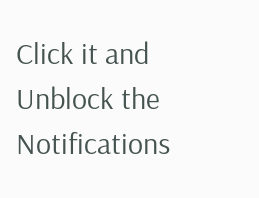Click it and Unblock the Notifications